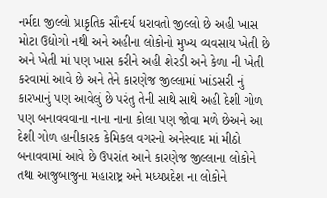નર્મદા જીલ્લો પ્રાકૃતિક સૌન્દર્ય ધરાવતો જીલ્લો છે અહી ખાસ મોટા ઉદ્યોગો નથી અને અહીના લોકોનો મુખ્ય વ્યવસાય ખેતી છે અને ખેતી માં પણ ખાસ કરીને અહી શેરડી અને કેળા ની ખેતી કરવામાં આવે છે અને તેને કારણેજ જીલ્લામાં ખાંડસરી નું કારખાનું પણ આવેલું છે પરંતુ તેની સાથે સાથે અહી દેશી ગોળ પણ બનાવવવાના નાના નાના કોલા પણ જોવા મળે છેઅને આ દેશી ગોળ હાનીકારક કેમિકલ વગરનો અનેસ્વાદ માં મીઠો બનાવવામાં આવે છે ઉપરાંત આને કારણેજ જીલ્લાના લોકોને તથા આજુબાજુના મહારાષ્ટ્ર અને મધ્યપ્રદેશ ના લોકોને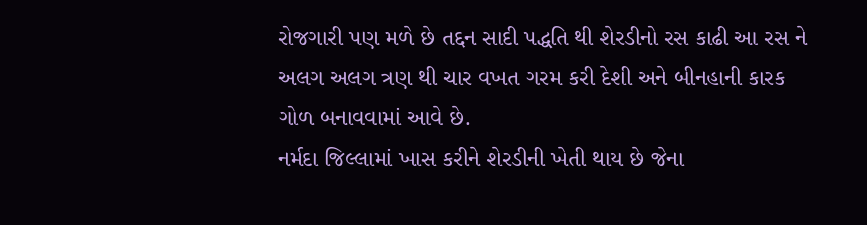રોજગારી પણ મળે છે તદ્દન સાદી પદ્ધતિ થી શેરડીનો રસ કાઢી આ રસ ને અલગ અલગ ત્રણ થી ચાર વખત ગરમ કરી દેશી અને બીનહાની કારક ગોળ બનાવવામાં આવે છે.
નર્મદા જિલ્લામાં ખાસ કરીને શેરડીની ખેતી થાય છે જેના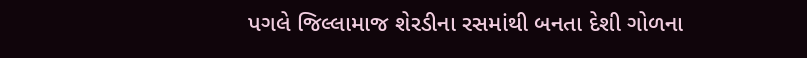પગલે જિલ્લામાજ શેરડીના રસમાંથી બનતા દેશી ગોળના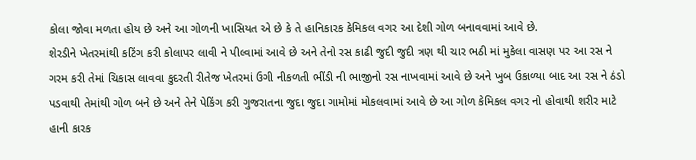કોલા જોવા મળતા હોય છે અને આ ગોળની ખાસિયત એ છે કે તે હાનિકારક કેમિકલ વગર આ દેશી ગોળ બનાવવામાં આવે છે.
શેરડીને ખેતરમાંથી કટિંગ કરી કોલાપર લાવી ને પીલ્વામાં આવે છે અને તેનો રસ કાઢી જુદી જુદી ત્રણ થી ચાર ભઠી માં મુકેલા વાસણ પર આ રસ ને ગરમ કરી તેમાં ચિકાસ લાવવા કુદરતી રીતેજ ખેતરમાં ઉગી નીકળતી ભીંડી ની ભાજીનો રસ નાખવામાં આવે છે અને ખુબ ઉકાળ્યા બાદ આ રસ ને ઠંડો પડવાથી તેમાંથી ગોળ બને છે અને તેને પેકિંગ કરી ગુજરાતના જુદા જુદા ગામોમાં મોકલવામાં આવે છે આ ગોળ કેમિકલ વગર નો હોવાથી શરીર માટે હાની કારક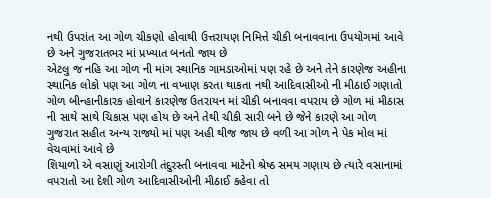નથી ઉપરાંત આ ગોળ ચીકણો હોવાથી ઉત્તરાયણ નિમિત્તે ચીકી બનાવવાના ઉપયોગમાં આવે છે અને ગુજરાતભર માં પ્રખ્યાત બનતો જાય છે
એટલુ જ નહિ આ ગોળ ની માંગ સ્થાનિક ગામડાઓમાં પણ રહે છે અને તેને કારણેજ અહીના સ્થાનિક લોકો પણ આ ગોળ ના વખાણ કરતા થાકતા નથી આદિવાસીઓ ની મીઠાઈ ગણાતો ગોળ બીન્હાનીકારક હોવાને કારણેજ ઉતરાયન માં ચીકી બનાવવા વપરાય છે ગોળ માં મીઠાસ ની સાથે સાથે ચિકાસ પણ હોય છે અને તેથી ચીકી સારી બને છે જેને કારણે આ ગોળ ગુજરાત સહીત અન્ય રાજ્યો માં પણ અહી થીજ જાય છે વળી આ ગોળ ને પેક મોલ માં વેચવામાં આવે છે
શિયાળો એ વસાણું આરોગી તંદુરસ્તી બનાવવા માટેનો શ્રેષ્ઠ સમય ગણાય છે ત્યારે વસાનામાં વપરાતો આ દેશી ગોળ આદિવાસીઓની મીઠાઈ કહેવા તો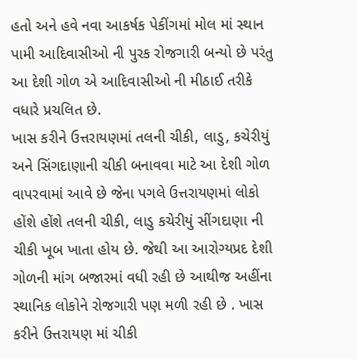હતો અને હવે નવા આકર્ષક પેકીંગમાં મોલ માં સ્થાન પામી આદિવાસીઓ ની પુરક રોજગારી બન્યો છે પરંતુ આ દેશી ગોળ એ આદિવાસીઓ ની મીઠાઈ તરીકે વધારે પ્રચલિત છે.
ખાસ કરીને ઉત્તરાયણમાં તલની ચીકી, લાડુ, કચેરીયું અને સિંગદાણાની ચીકી બનાવવા માટે આ દેશી ગોળ વાપરવામાં આવે છે જેના પગલે ઉત્તરાયણમાં લોકો હોંશે હોંશે તલની ચીકી, લાડુ કચેરીયું સીંગદાણા ની ચીકી ખૂબ ખાતા હોય છે. જેથી આ આરોગ્યપ્રદ દેશી ગોળની માંગ બજારમાં વધી રહી છે આથીજ અહીંના સ્થાનિક લોકોને રોજગારી પણ મળી રહી છે . ખાસ કરીને ઉત્તરાયણ માં ચીકી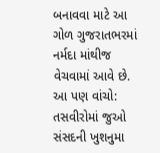બનાવવા માટે આ ગોળ ગુજરાતભરમાં નર્મદા માંથીજ વેચવામાં આવે છે.
આ પણ વાંચો: તસવીરોમાં જુઓ સંસદની ખુશનુમા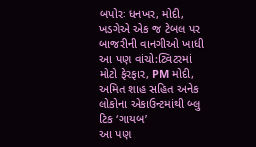બપોરઃ ધનખર, મોદી, ખડગેએ એક જ ટેબલ પર બાજરીની વાનગીઓ ખાધી
આ પણ વાંચો:ટ્વિટરમાં મોટો ફેરફાર, PM મોદી, અમિત શાહ સહિત અનેક લોકોના એકાઉન્ટમાંથી બ્લુ ટિક ‘ગાયબ’
આ પણ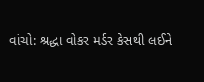વાંચો: શ્રદ્ધા વોકર મર્ડર કેસથી લઈને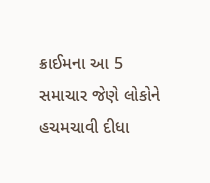ક્રાઈમના આ 5 સમાચાર જેણે લોકોને હચમચાવી દીધા